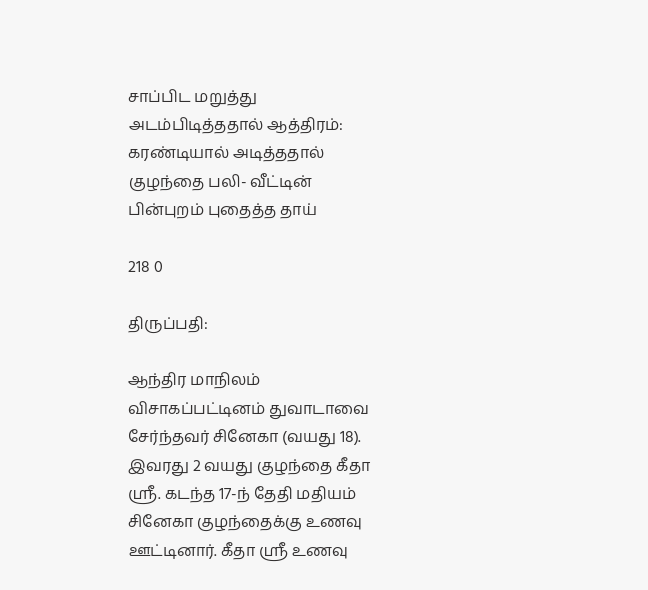சாப்பிட மறுத்து அடம்பிடித்ததால் ஆத்திரம்: கரண்டியால் அடித்ததால் குழந்தை பலி- வீட்டின் பின்புறம் புதைத்த தாய்

218 0

திருப்பதி:

ஆந்திர மாநிலம் விசாகப்பட்டினம் துவாடாவை சேர்ந்தவர் சினேகா (வயது 18). இவரது 2 வயது குழந்தை கீதா ஸ்ரீ. கடந்த 17-ந் தேதி மதியம் சினேகா குழந்தைக்கு உணவு ஊட்டினார். கீதா ஸ்ரீ உணவு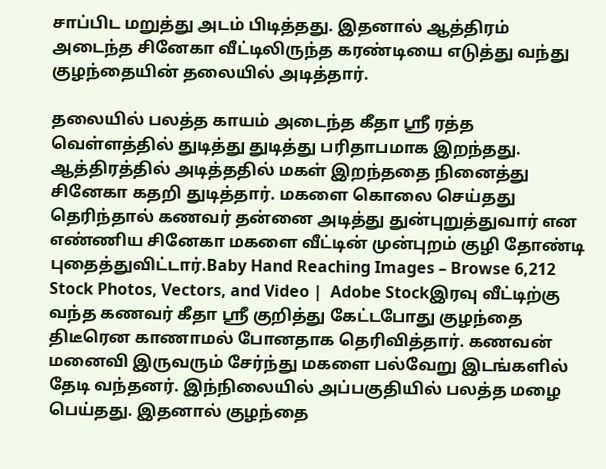சாப்பிட மறுத்து அடம் பிடித்தது. இதனால் ஆத்திரம் அடைந்த சினேகா வீட்டிலிருந்த கரண்டியை எடுத்து வந்து குழந்தையின் தலையில் அடித்தார்.

தலையில் பலத்த காயம் அடைந்த கீதா ஸ்ரீ ரத்த வெள்ளத்தில் துடித்து துடித்து பரிதாபமாக இறந்தது. ஆத்திரத்தில் அடித்ததில் மகள் இறந்ததை நினைத்து சினேகா கதறி துடித்தார். மகளை கொலை செய்தது தெரிந்தால் கணவர் தன்னை அடித்து துன்புறுத்துவார் என எண்ணிய சினேகா மகளை வீட்டின் முன்புறம் குழி தோண்டி புதைத்துவிட்டார்.Baby Hand Reaching Images – Browse 6,212 Stock Photos, Vectors, and Video |  Adobe Stockஇரவு வீட்டிற்கு வந்த கணவர் கீதா ஸ்ரீ குறித்து கேட்டபோது குழந்தை திடீரென காணாமல் போனதாக தெரிவித்தார். கணவன் மனைவி இருவரும் சேர்ந்து மகளை பல்வேறு இடங்களில் தேடி வந்தனர். இந்நிலையில் அப்பகுதியில் பலத்த மழை பெய்தது. இதனால் குழந்தை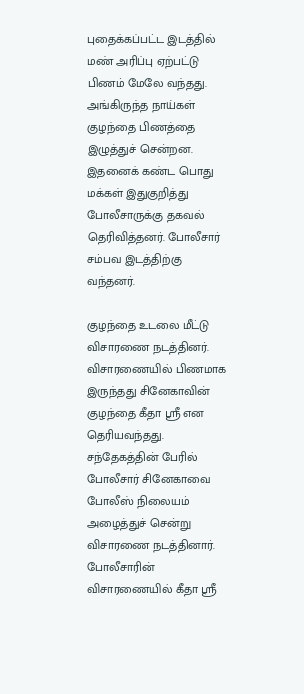புதைக்கப்பட்ட இடத்தில் மண் அரிப்பு ஏற்பட்டு பிணம் மேலே வந்தது. அங்கிருந்த நாய்கள் குழந்தை பிணத்தை இழுத்துச் சென்றன. இதனைக் கண்ட பொது மக்கள் இதுகுறித்து போலீசாருக்கு தகவல் தெரிவித்தனர். போலீசார் சம்பவ இடத்திற்கு வந்தனர்.

குழந்தை உடலை மீட்டு விசாரணை நடத்தினர். விசாரணையில் பிணமாக இருந்தது சினேகாவின் குழந்தை கீதா ஸ்ரீ என தெரியவந்தது. சந்தேகத்தின் பேரில் போலீசார் சினேகாவை போலீஸ் நிலையம் அழைத்துச் சென்று விசாரணை நடத்தினார். போலீசாரின் விசாரணையில் கீதா ஸ்ரீ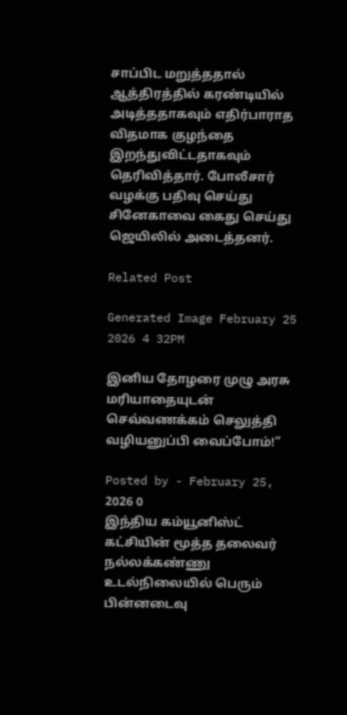சாப்பிட மறுத்ததால் ஆத்திரத்தில் கரண்டியில் அடித்ததாகவும் எதிர்பாராத விதமாக குழந்தை இறந்துவிட்டதாகவும் தெரிவித்தார். போலீசார் வழக்கு பதிவு செய்து சினேகாவை கைது செய்து ஜெயிலில் அடைத்தனர்.

Related Post

Generated Image February 25 2026 4 32PM

இனிய தோழரை முழு அரசு மரியாதையுடன் செவ்வணக்கம் செலுத்தி வழியனுப்பி வைப்போம்!”

Posted by - February 25, 2026 0
இந்திய கம்யூனிஸ்ட் கட்சியின் மூத்த தலைவர் நல்லக்கண்ணு உடல்நிலையில் பெரும் பின்னடைவு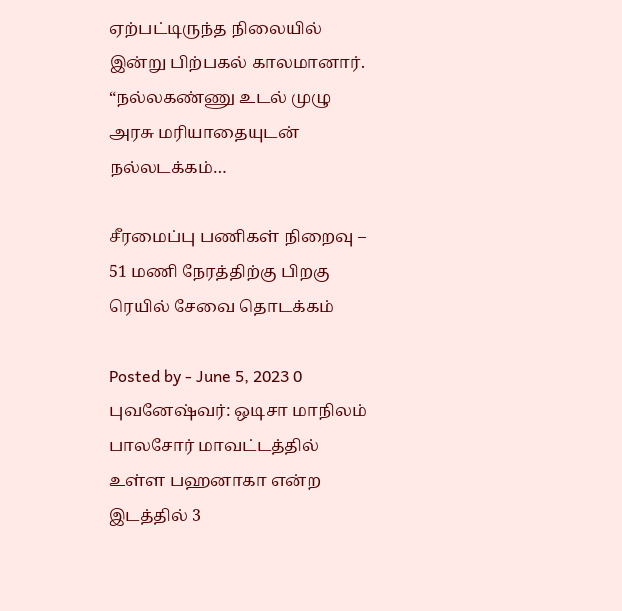ஏற்பட்டிருந்த நிலையில் இன்று பிற்பகல் காலமானார். “நல்லகண்ணு உடல் முழு அரசு மரியாதையுடன் நல்லடக்கம்…

சீரமைப்பு பணிகள் நிறைவு – 51 மணி நேரத்திற்கு பிறகு ரெயில் சேவை தொடக்கம்

Posted by - June 5, 2023 0
புவனேஷ்வர்: ஒடிசா மாநிலம் பாலசோர் மாவட்டத்தில் உள்ள பஹனாகா என்ற இடத்தில் 3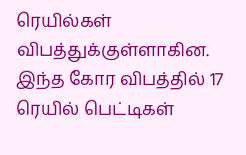ரெயில்கள் விபத்துக்குள்ளாகின. இந்த கோர விபத்தில் 17 ரெயில் பெட்டிகள்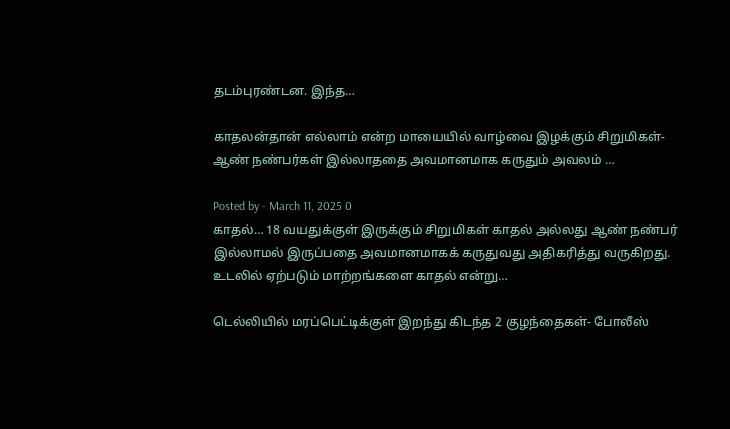தடம்புரண்டன. இந்த…

காதலன்தான் எல்லாம் என்ற மாயையில் வாழ்வை இழக்கும் சிறுமிகள்- ஆண் நண்பர்கள் இல்லாததை அவமானமாக கருதும் அவலம் …

Posted by - March 11, 2025 0
காதல்… 18 வயதுக்குள் இருக்கும் சிறுமிகள் காதல் அல்லது ஆண் நண்பர் இல்லாமல் இருப்பதை அவமானமாகக் கருதுவது அதிகரித்து வருகிறது. உடலில் ஏற்படும் மாற்றங்களை காதல் என்று…

டெல்லியில் மரப்பெட்டிக்குள் இறந்து கிடந்த 2 குழந்தைகள்- போலீஸ்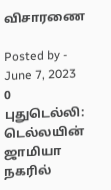விசாரணை

Posted by - June 7, 2023 0
புதுடெல்லி: டெல்லயின் ஜாமியா நகரில்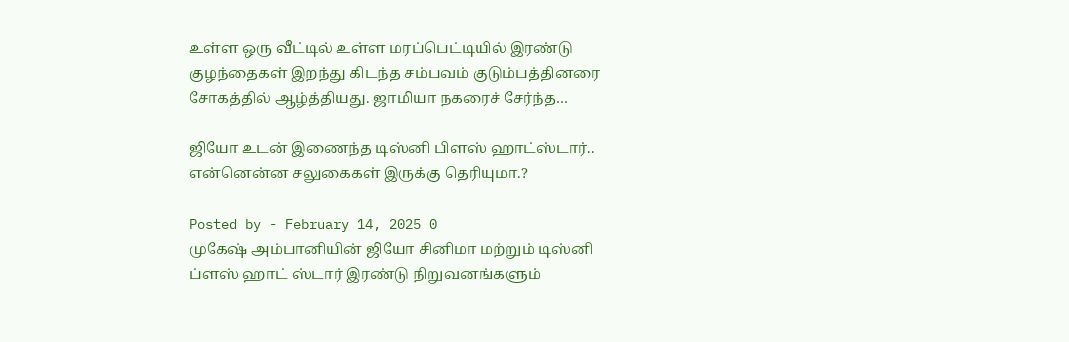உள்ள ஒரு வீட்டில் உள்ள மரப்பெட்டியில் இரண்டு குழந்தைகள் இறந்து கிடந்த சம்பவம் குடும்பத்தினரை சோகத்தில் ஆழ்த்தியது. ஜாமியா நகரைச் சேர்ந்த…

ஜியோ உடன் இணைந்த டிஸ்னி பிளஸ் ஹாட்ஸ்டார்.. என்னென்ன சலுகைகள் இருக்கு தெரியுமா.?

Posted by - February 14, 2025 0
முகேஷ் அம்பானியின் ஜியோ சினிமா மற்றும் டிஸ்னி ப்ளஸ் ஹாட் ஸ்டார் இரண்டு நிறுவனங்களும்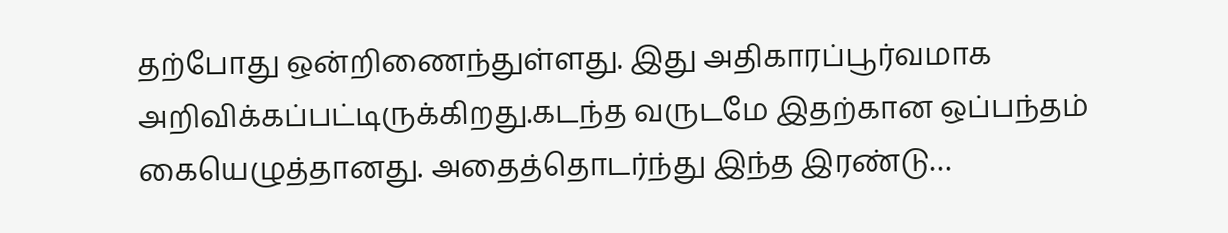தற்போது ஒன்றிணைந்துள்ளது. இது அதிகாரப்பூர்வமாக அறிவிக்கப்பட்டிருக்கிறது.கடந்த வருடமே இதற்கான ஒப்பந்தம் கையெழுத்தானது. அதைத்தொடர்ந்து இந்த இரண்டு…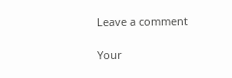Leave a comment

Your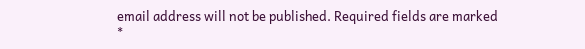email address will not be published. Required fields are marked *